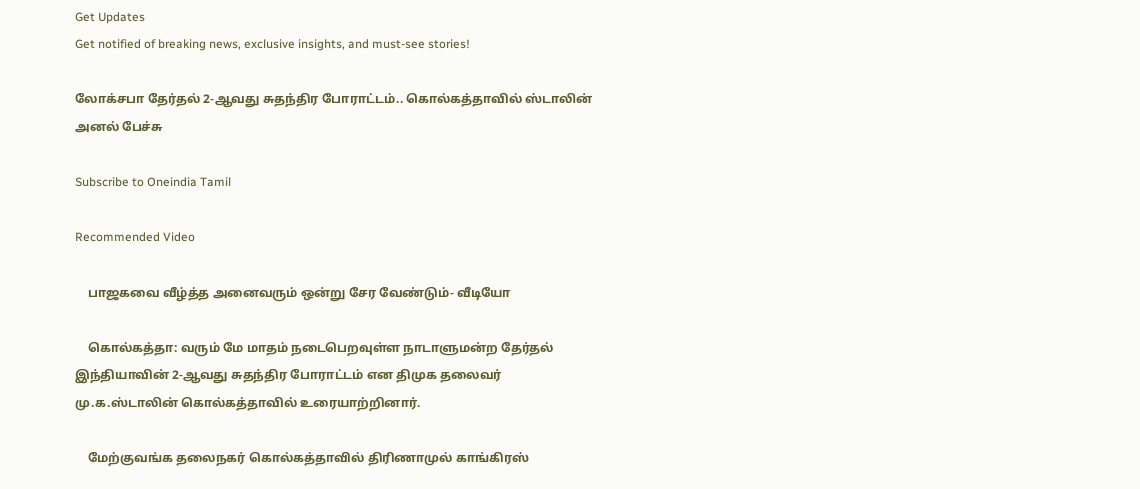Get Updates
Get notified of breaking news, exclusive insights, and must-see stories!

லோக்சபா தேர்தல் 2-ஆவது சுதந்திர போராட்டம்.. கொல்கத்தாவில் ஸ்டாலின் அனல் பேச்சு

Subscribe to Oneindia Tamil

Recommended Video

    பாஜகவை வீழ்த்த அனைவரும் ஒன்று சேர வேண்டும்- வீடியோ

    கொல்கத்தா: வரும் மே மாதம் நடைபெறவுள்ள நாடாளுமன்ற தேர்தல் இந்தியாவின் 2-ஆவது சுதந்திர போராட்டம் என திமுக தலைவர் மு.க.ஸ்டாலின் கொல்கத்தாவில் உரையாற்றினார்.

    மேற்குவங்க தலைநகர் கொல்கத்தாவில் திரிணாமுல் காங்கிரஸ்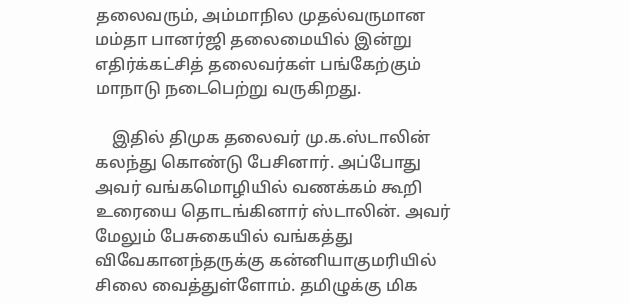தலைவரும், அம்மாநில முதல்வருமான மம்தா பானர்ஜி தலைமையில் இன்று எதிர்க்கட்சித் தலைவர்கள் பங்கேற்கும் மாநாடு நடைபெற்று வருகிறது.

    இதில் திமுக தலைவர் மு.க.ஸ்டாலின் கலந்து கொண்டு பேசினார். அப்போது அவர் வங்கமொழியில் வணக்கம் கூறி உரையை தொடங்கினார் ஸ்டாலின். அவர் மேலும் பேசுகையில் வங்கத்து விவேகானந்தருக்கு கன்னியாகுமரியில் சிலை வைத்துள்ளோம். தமிழுக்கு மிக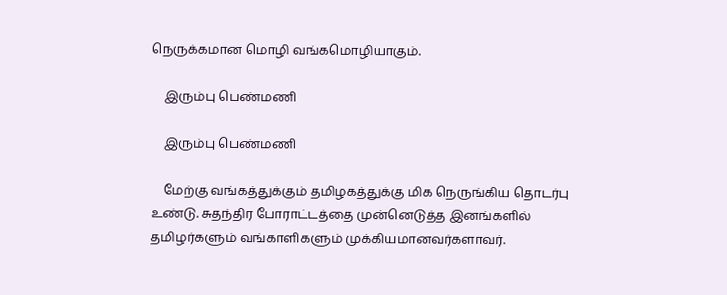நெருக்கமான மொழி வங்கமொழியாகும்.

    இரும்பு பெண்மணி

    இரும்பு பெண்மணி

    மேற்கு வங்கத்துக்கும் தமிழகத்துக்கு மிக நெருங்கிய தொடர்பு உண்டு. சுதந்திர போராட்டத்தை முன்னெடுத்த இனங்களில் தமிழர்களும் வங்காளிகளும் முக்கியமானவர்களாவர்.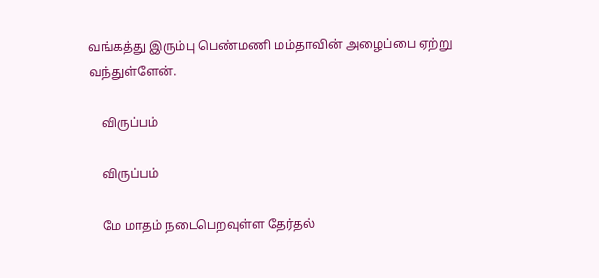வங்கத்து இரும்பு பெண்மணி மம்தாவின் அழைப்பை ஏற்று வந்துள்ளேன்.

    விருப்பம்

    விருப்பம்

    மே மாதம் நடைபெறவுள்ள தேர்தல்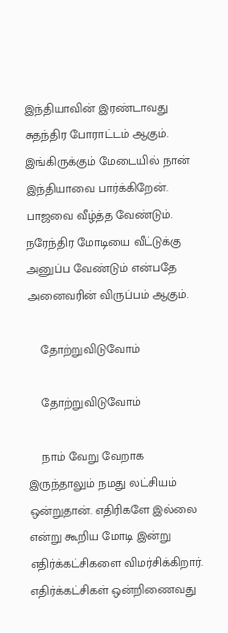இந்தியாவின் இரண்டாவது சுதந்திர போராட்டம் ஆகும். இங்கிருக்கும் மேடையில் நான் இந்தியாவை பார்க்கிறேன். பாஜவை வீழ்த்த வேண்டும். நரேந்திர மோடியை வீட்டுக்கு அனுப்ப வேண்டும் என்பதே அனைவரின் விருப்பம் ஆகும்.

    தோற்றுவிடுவோம்

    தோற்றுவிடுவோம்

    நாம் வேறு வேறாக இருந்தாலும் நமது லட்சியம் ஒன்றுதான். எதிரிகளே இல்லை என்று கூறிய மோடி இன்று எதிர்க்கட்சிகளை விமர்சிக்கிறார். எதிர்க்கட்சிகள் ஒன்றிணைவது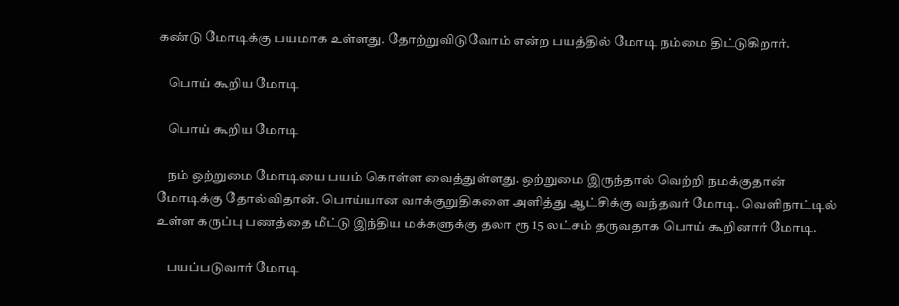கண்டு மோடிக்கு பயமாக உள்ளது. தோற்றுவிடுவோம் என்ற பயத்தில் மோடி நம்மை திட்டுகிறார்.

    பொய் கூறிய மோடி

    பொய் கூறிய மோடி

    நம் ஒற்றுமை மோடியை பயம் கொள்ள வைத்துள்ளது. ஒற்றுமை இருந்தால் வெற்றி நமக்குதான் மோடிக்கு தோல்விதான். பொய்யான வாக்குறுதிகளை அளித்து ஆட்சிக்கு வந்தவர் மோடி. வெளிநாட்டில் உள்ள கருப்பு பணத்தை மீட்டு இந்திய மக்களுக்கு தலா ரூ 15 லட்சம் தருவதாக பொய் கூறினார் மோடி.

    பயப்படுவார் மோடி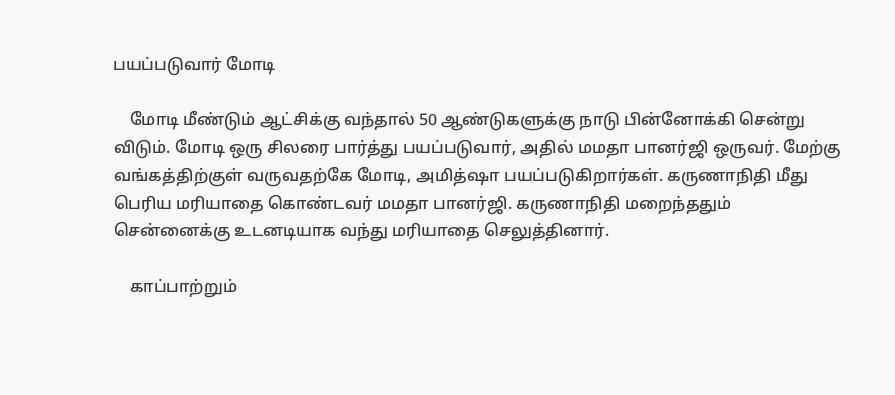பயப்படுவார் மோடி

    மோடி மீண்டும் ஆட்சிக்கு வந்தால் 50 ஆண்டுகளுக்கு நாடு பின்னோக்கி சென்று விடும். மோடி ஒரு சிலரை பார்த்து பயப்படுவார், அதில் மமதா பானர்ஜி ஒருவர். மேற்கு வங்கத்திற்குள் வருவதற்கே மோடி, அமித்ஷா பயப்படுகிறார்கள். கருணாநிதி மீது பெரிய மரியாதை கொண்டவர் மமதா பானர்ஜி. கருணாநிதி மறைந்ததும் சென்னைக்கு உடனடியாக வந்து மரியாதை செலுத்தினார்.

    காப்பாற்றும்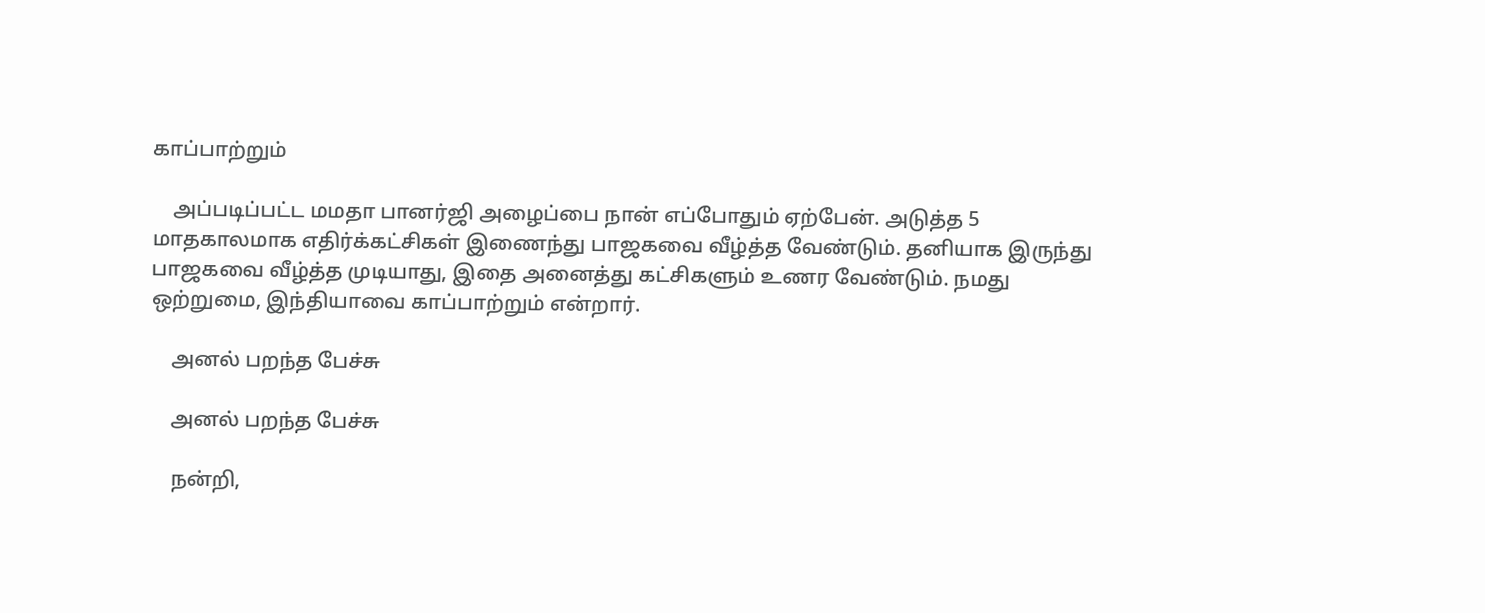காப்பாற்றும்

    அப்படிப்பட்ட மமதா பானர்ஜி அழைப்பை நான் எப்போதும் ஏற்பேன். அடுத்த 5 மாதகாலமாக எதிர்க்கட்சிகள் இணைந்து பாஜகவை வீழ்த்த வேண்டும். தனியாக இருந்து பாஜகவை வீழ்த்த முடியாது, இதை அனைத்து கட்சிகளும் உணர வேண்டும். நமது ஒற்றுமை, இந்தியாவை காப்பாற்றும் என்றார்.

    அனல் பறந்த பேச்சு

    அனல் பறந்த பேச்சு

    நன்றி,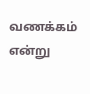வணக்கம் என்று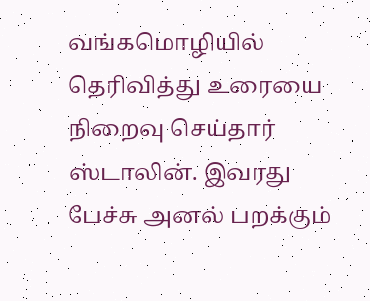வங்கமொழியில் தெரிவித்து உரையை நிறைவு செய்தார் ஸ்டாலின். இவரது பேச்சு அனல் பறக்கும்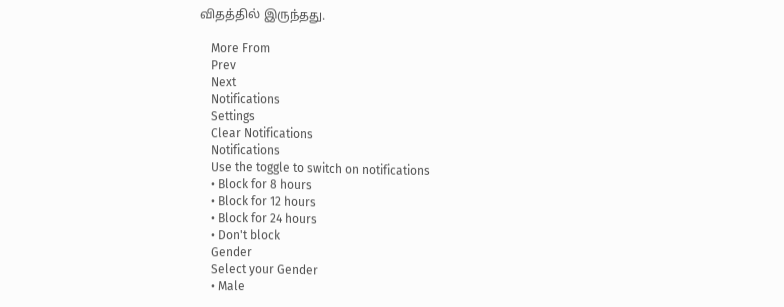விதத்தில் இருந்தது.

    More From
    Prev
    Next
    Notifications
    Settings
    Clear Notifications
    Notifications
    Use the toggle to switch on notifications
    • Block for 8 hours
    • Block for 12 hours
    • Block for 24 hours
    • Don't block
    Gender
    Select your Gender
    • Male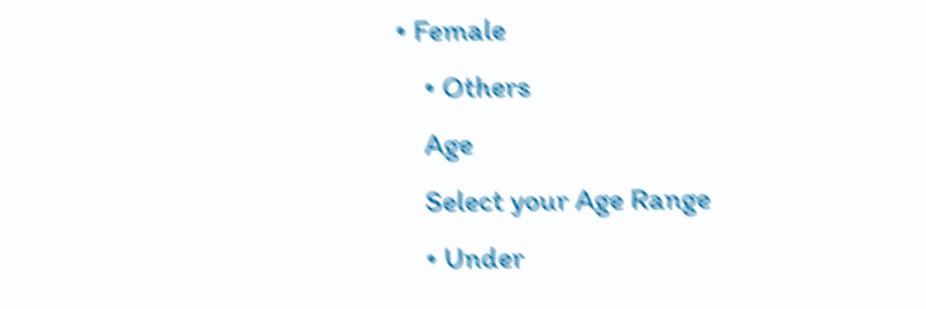• Female
    • Others
    Age
    Select your Age Range
    • Under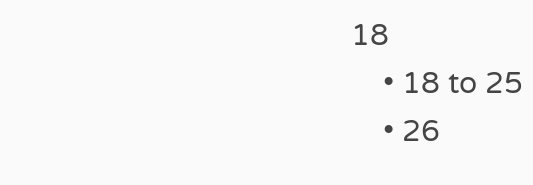18
    • 18 to 25
    • 26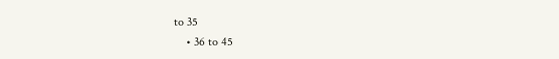to 35
    • 36 to 45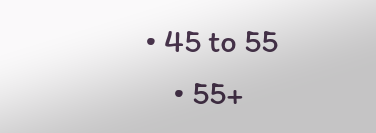• 45 to 55
    • 55+